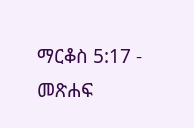ማርቆስ 5:17 - መጽሐፍ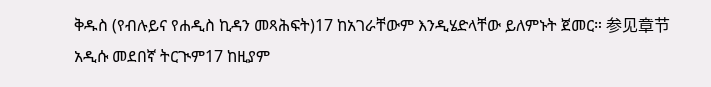ቅዱስ (የብሉይና የሐዲስ ኪዳን መጻሕፍት)17 ከአገራቸውም እንዲሄድላቸው ይለምኑት ጀመር። 参见章节አዲሱ መደበኛ ትርጒም17 ከዚያም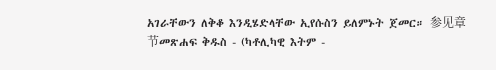አገራቸውን ለቅቆ እንዲሄድላቸው ኢየሱስን ይለምኑት ጀመር። 参见章节መጽሐፍ ቅዱስ - (ካቶሊካዊ እትም -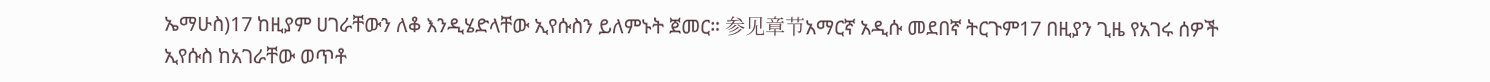ኤማሁስ)17 ከዚያም ሀገራቸውን ለቆ እንዲሄድላቸው ኢየሱስን ይለምኑት ጀመር። 参见章节አማርኛ አዲሱ መደበኛ ትርጉም17 በዚያን ጊዜ የአገሩ ሰዎች ኢየሱስ ከአገራቸው ወጥቶ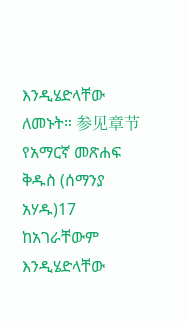እንዲሄድላቸው ለመኑት። 参见章节የአማርኛ መጽሐፍ ቅዱስ (ሰማንያ አሃዱ)17 ከአገራቸውም እንዲሄድላቸው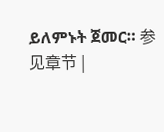ይለምኑት ጀመር። 参见章节 |